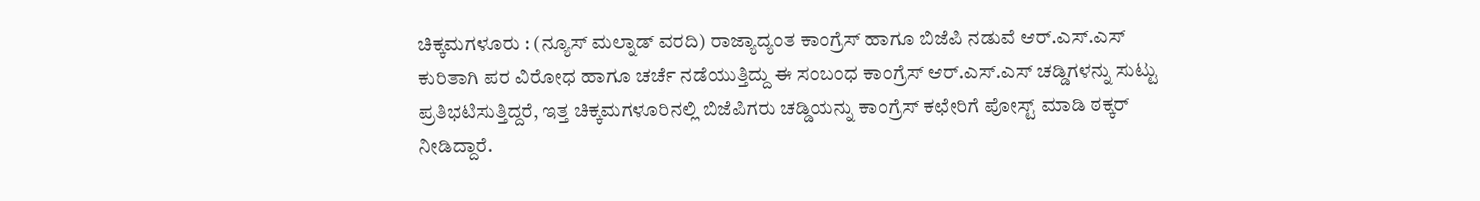ಚಿಕ್ಕಮಗಳೂರು : (ನ್ಯೂಸ್ ಮಲ್ನಾಡ್ ವರದಿ) ರಾಜ್ಯಾದ್ಯಂತ ಕಾಂಗ್ರೆಸ್ ಹಾಗೂ ಬಿಜೆಪಿ ನಡುವೆ ಆರ್.ಎಸ್.ಎಸ್ ಕುರಿತಾಗಿ ಪರ ವಿರೋಧ ಹಾಗೂ ಚರ್ಚೆ ನಡೆಯುತ್ತಿದ್ದು ಈ ಸಂಬಂಧ ಕಾಂಗ್ರೆಸ್ ಆರ್.ಎಸ್.ಎಸ್ ಚಡ್ಡಿಗಳನ್ನು ಸುಟ್ಟು ಪ್ರತಿಭಟಿಸುತ್ತಿದ್ದರೆ, ಇತ್ತ ಚಿಕ್ಕಮಗಳೂರಿನಲ್ಲಿ ಬಿಜೆಪಿಗರು ಚಡ್ಡಿಯನ್ನು ಕಾಂಗ್ರೆಸ್ ಕಛೇರಿಗೆ ಪೋಸ್ಟ್ ಮಾಡಿ ಠಕ್ಕರ್ ನೀಡಿದ್ದಾರೆ.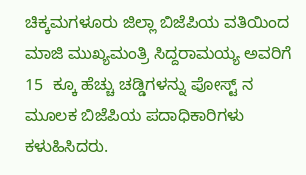ಚಿಕ್ಕಮಗಳೂರು ಜಿಲ್ಲಾ ಬಿಜೆಪಿಯ ವತಿಯಿಂದ ಮಾಜಿ ಮುಖ್ಯಮಂತ್ರಿ ಸಿದ್ದರಾಮಯ್ಯ ಅವರಿಗೆ 15  ಕ್ಕೂ ಹೆಚ್ಚು ಚಡ್ಡಿಗಳನ್ನು ಪೋಸ್ಟ್ ನ ಮೂಲಕ ಬಿಜೆಪಿಯ ಪದಾಧಿಕಾರಿಗಳು ಕಳುಹಿಸಿದರು.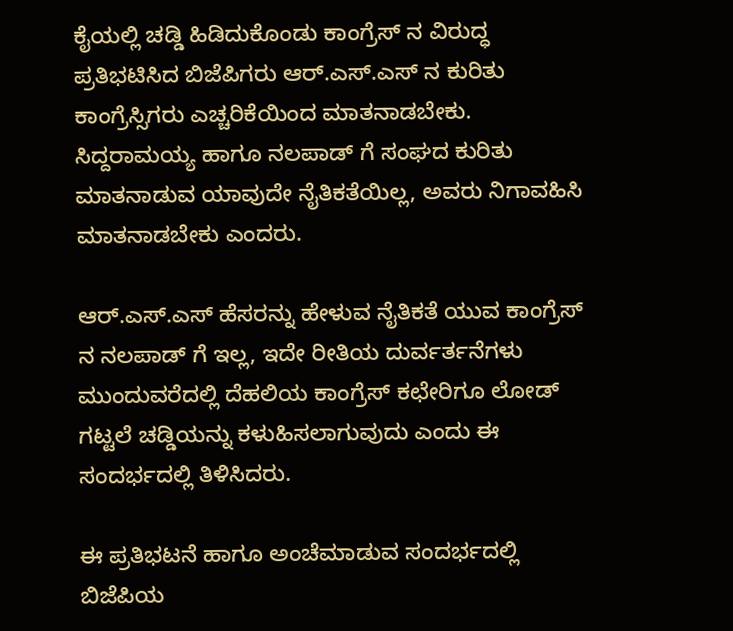ಕೈಯಲ್ಲಿ ಚಡ್ಡಿ ಹಿಡಿದುಕೊಂಡು ಕಾಂಗ್ರೆಸ್ ನ ವಿರುದ್ಧ ಪ್ರತಿಭಟಿಸಿದ ಬಿಜೆಪಿಗರು ಆರ್.ಎಸ್.ಎಸ್ ನ ಕುರಿತು ಕಾಂಗ್ರೆಸ್ಸಿಗರು ಎಚ್ಚರಿಕೆಯಿಂದ ಮಾತನಾಡಬೇಕು. ಸಿದ್ದರಾಮಯ್ಯ ಹಾಗೂ ನಲಪಾಡ್ ಗೆ ಸಂಘದ ಕುರಿತು ಮಾತನಾಡುವ ಯಾವುದೇ ನೈತಿಕತೆಯಿಲ್ಲ, ಅವರು ನಿಗಾವಹಿಸಿ ಮಾತನಾಡಬೇಕು ಎಂದರು.

ಆರ್.ಎಸ್.ಎಸ್ ಹೆಸರನ್ನು ಹೇಳುವ ನೈತಿಕತೆ ಯುವ ಕಾಂಗ್ರೆಸ್ ನ ನಲಪಾಡ್ ಗೆ ಇಲ್ಲ, ಇದೇ ರೀತಿಯ ದುರ್ವರ್ತನೆಗಳು ಮುಂದುವರೆದಲ್ಲಿ ದೆಹಲಿಯ ಕಾಂಗ್ರೆಸ್ ಕಛೇರಿಗೂ ಲೋಡ್ ಗಟ್ಟಲೆ ಚಡ್ಡಿಯನ್ನು ಕಳುಹಿಸಲಾಗುವುದು ಎಂದು ಈ ಸಂದರ್ಭದಲ್ಲಿ ತಿಳಿಸಿದರು.

ಈ ಪ್ರತಿಭಟನೆ ಹಾಗೂ ಅಂಚೆಮಾಡುವ ಸಂದರ್ಭದಲ್ಲಿ ಬಿಜೆಪಿಯ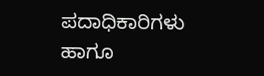ಪದಾಧಿಕಾರಿಗಳು ಹಾಗೂ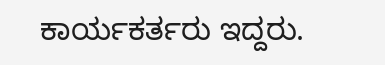ಕಾರ್ಯಕರ್ತರು ಇದ್ದರು.